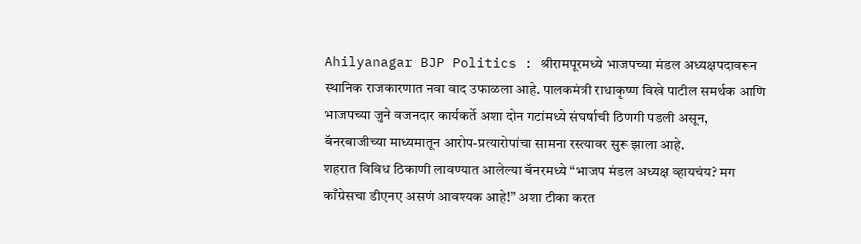Ahilyanagar BJP Politics : श्रीरामपूरमध्ये भाजपच्या मंडल अध्यक्षपदावरून स्थानिक राजकारणात नवा वाद उफाळला आहे. पालकमंत्री राधाकृष्ण विखे पाटील समर्थक आणि भाजपच्या जुने वजनदार कार्यकर्ते अशा दोन गटांमध्ये संघर्षाची ठिणगी पडली असून, बॅनरबाजीच्या माध्यमातून आरोप-प्रत्यारोपांचा सामना रस्त्यावर सुरू झाला आहे.
शहरात विविध ठिकाणी लावण्यात आलेल्या बॅनरमध्ये “भाजप मंडल अध्यक्ष व्हायचंय? मग काँग्रेसचा डीएनए असणं आवश्यक आहे!” अशा टीका करत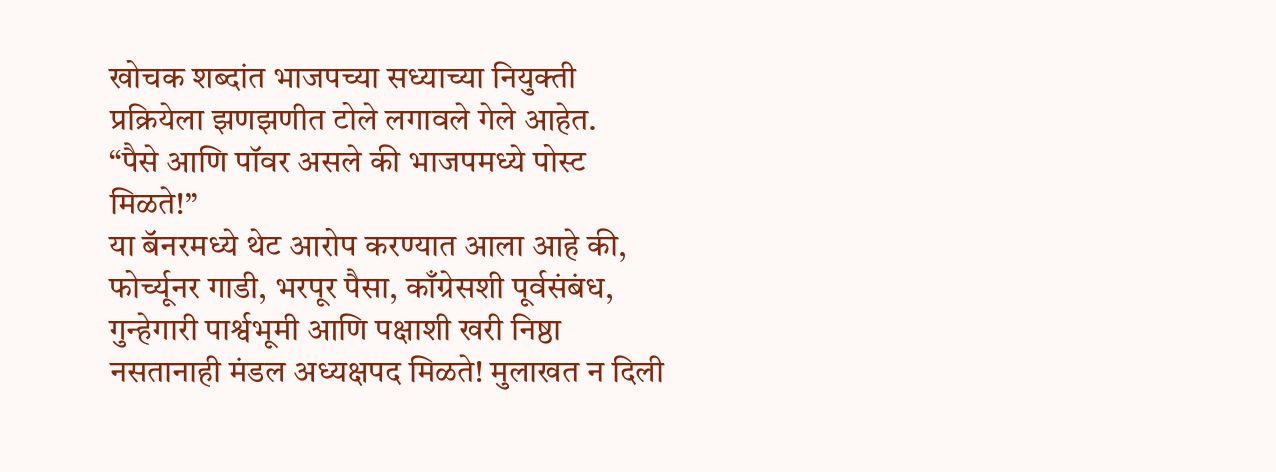खोचक शब्दांत भाजपच्या सध्याच्या नियुक्ती प्रक्रियेला झणझणीत टोले लगावले गेले आहेत.
“पैसे आणि पॉवर असले की भाजपमध्ये पोस्ट मिळते!”
या बॅनरमध्ये थेट आरोप करण्यात आला आहे की, फोर्च्यूनर गाडी, भरपूर पैसा, काँग्रेसशी पूर्वसंबंध, गुन्हेगारी पार्श्वभूमी आणि पक्षाशी खरी निष्ठा नसतानाही मंडल अध्यक्षपद मिळते! मुलाखत न दिली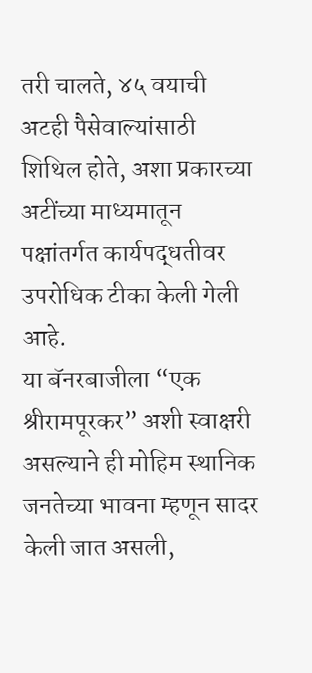तरी चालते, ४५ वयाची अटही पैसेवाल्यांसाठी शिथिल होते, अशा प्रकारच्या अटींच्या माध्यमातून पक्षांतर्गत कार्यपद्धतीवर उपरोधिक टीका केली गेली आहे.
या बॅनरबाजीला “एक श्रीरामपूरकर” अशी स्वाक्षरी असल्याने ही मोहिम स्थानिक जनतेच्या भावना म्हणून सादर केली जात असली,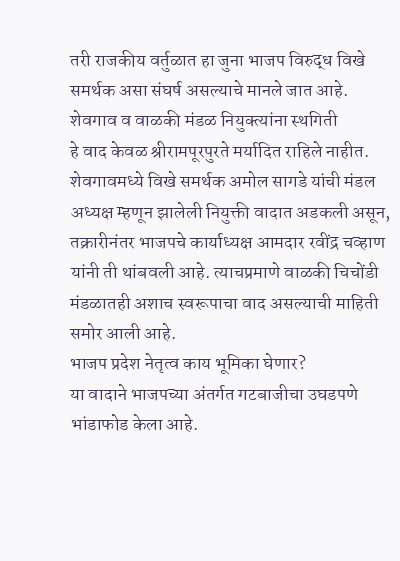तरी राजकीय वर्तुळात हा जुना भाजप विरुद्ध विखे समर्थक असा संघर्ष असल्याचे मानले जात आहे.
शेवगाव व वाळकी मंडळ नियुक्त्यांना स्थगिती
हे वाद केवळ श्रीरामपूरपुरते मर्यादित राहिले नाहीत. शेवगावमध्ये विखे समर्थक अमोल सागडे यांची मंडल अध्यक्ष म्हणून झालेली नियुक्ती वादात अडकली असून, तक्रारीनंतर भाजपचे कार्याध्यक्ष आमदार रवींद्र चव्हाण यांनी ती थांबवली आहे. त्याचप्रमाणे वाळकी चिचोंडी मंडळातही अशाच स्वरूपाचा वाद असल्याची माहिती समोर आली आहे.
भाजप प्रदेश नेतृत्व काय भूमिका घेणार?
या वादाने भाजपच्या अंतर्गत गटबाजीचा उघडपणे भांडाफोड केला आहे.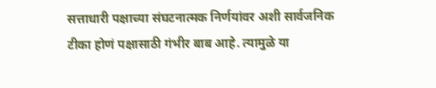सत्ताधारी पक्षाच्या संघटनात्मक निर्णयांवर अशी सार्वजनिक टीका होणं पक्षासाठी गंभीर बाब आहे. त्यामुळे या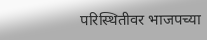परिस्थितीवर भाजपच्या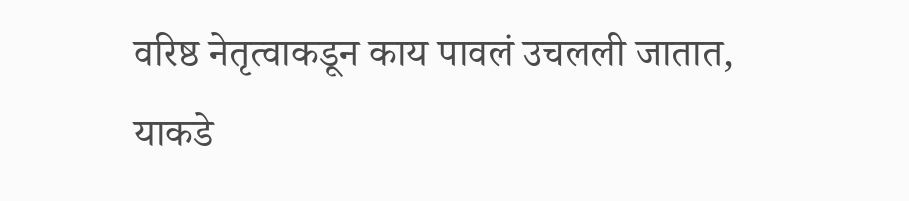वरिष्ठ नेतृत्वाकडून काय पावलं उचलली जातात, याकडे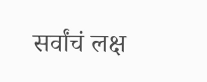सर्वांचं लक्ष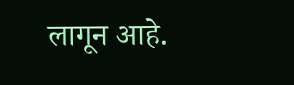लागून आहे.